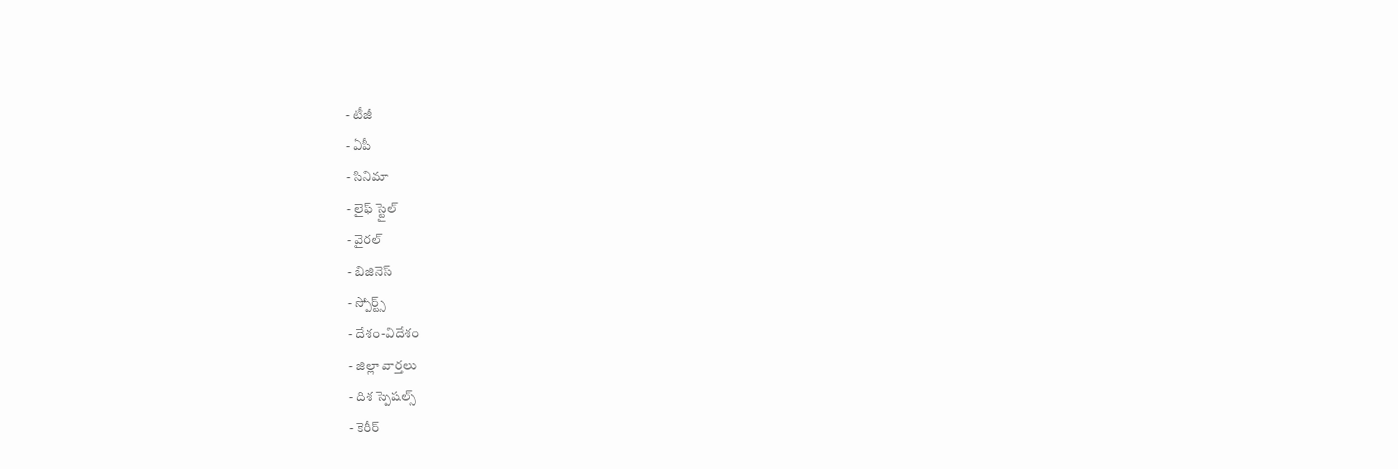- టీజీ
- ఏపీ
- సినిమా
- లైఫ్ స్టైల్
- వైరల్
- బిజినెస్
- స్పోర్ట్స్
- దేశం-విదేశం
- జిల్లా వార్తలు
- దిశ స్పెషల్స్
- కెరీర్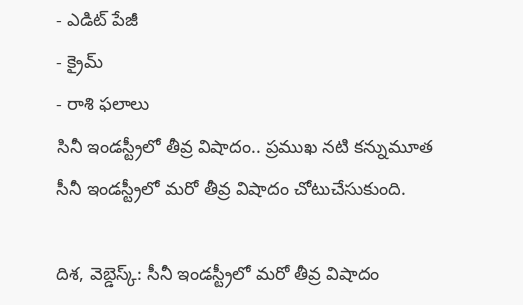- ఎడిట్ పేజీ
- క్రైమ్
- రాశి ఫలాలు
సినీ ఇండస్ట్రీలో తీవ్ర విషాదం.. ప్రముఖ నటి కన్నుమూత
సీనీ ఇండస్ట్రీలో మరో తీవ్ర విషాదం చోటుచేసుకుంది.

దిశ, వెబ్డెస్క్: సీనీ ఇండస్ట్రీలో మరో తీవ్ర విషాదం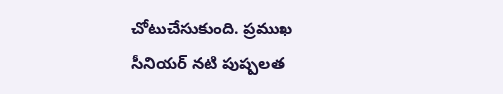చోటుచేసుకుంది. ప్రముఖ సీనియర్ నటి పుష్పలత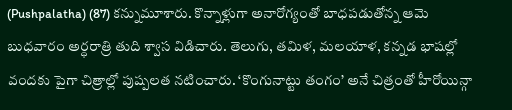(Pushpalatha) (87) కన్నుమూశారు. కొన్నాళ్లుగా అనారోగ్యంతో బాధపడుతోన్న ఆమె బుధవారం అర్ధరాత్రి తుది శ్వాస విడిచారు. తెలుగు, తమిళ, మలయాళ, కన్నడ భాషల్లో వందకు పైగా చిత్రాల్లో పుష్పలత నటించారు. ‘కొంగునాట్టు తంగం’ అనే చిత్రంతో హీరోయిన్గా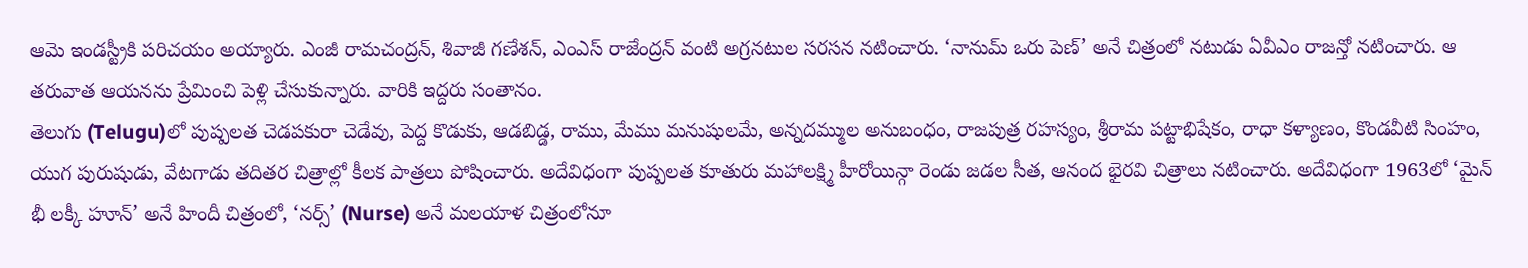ఆమె ఇండస్ట్రీకి పరిచయం అయ్యారు. ఎంజీ రామచంద్రన్, శివాజీ గణేశన్, ఎంఎస్ రాజేంద్రన్ వంటి అగ్రనటుల సరసన నటించారు. ‘నానుమ్ ఒరు పెణ్’ అనే చిత్రంలో నటుడు ఏవీఎం రాజన్తో నటించారు. ఆ తరువాత ఆయనను ప్రేమించి పెళ్లి చేసుకున్నారు. వారికి ఇద్దరు సంతానం.
తెలుగు (Telugu)లో పుష్పలత చెడపకురా చెడేవు, పెద్ద కొడుకు, ఆడబిడ్డ, రాము, మేము మనుషులమే, అన్నదమ్ముల అనుబంధం, రాజపుత్ర రహస్యం, శ్రీరామ పట్టాభిషేకం, రాధా కళ్యాణం, కొండవీటి సింహం, యుగ పురుషుడు, వేటగాడు తదితర చిత్రాల్లో కీలక పాత్రలు పోషించారు. అదేవిధంగా పుష్పలత కూతురు మహాలక్ష్మి హీరోయిన్గా రెండు జడల సీత, ఆనంద భైరవి చిత్రాలు నటించారు. అదేవిధంగా 1963లో ‘మైన్ భీ లక్కీ హూన్’ అనే హిందీ చిత్రంలో, ‘నర్స్’ (Nurse) అనే మలయాళ చిత్రంలోనూ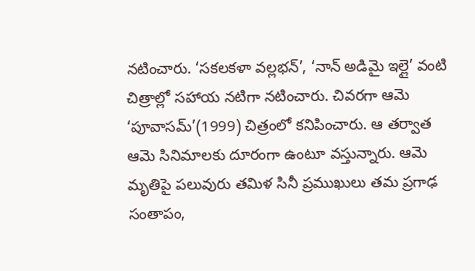నటించారు. ‘సకలకళా వల్లభన్’, ‘నాన్ అడిమై ఇల్లై’ వంటి చిత్రాల్లో సహాయ నటిగా నటించారు. చివరగా ఆమె ‘పూవాసమ్’(1999) చిత్రంలో కనిపించారు. ఆ తర్వాత ఆమె సినిమాలకు దూరంగా ఉంటూ వస్తున్నారు. ఆమె మృతిపై పలువురు తమిళ సినీ ప్రముఖులు తమ ప్రగాఢ సంతాపం,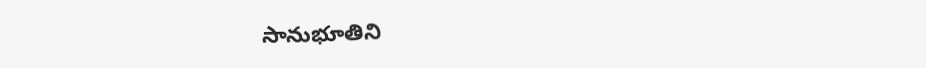సానుభూతిని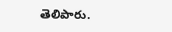తెలిపారు.